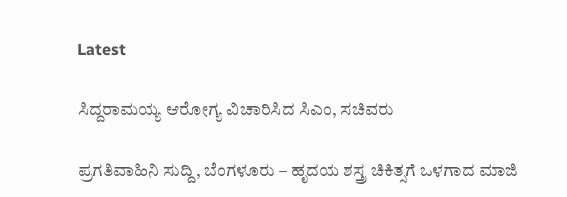Latest

ಸಿದ್ದರಾಮಯ್ಯ ಆರೋಗ್ಯ ವಿಚಾರಿಸಿದ ಸಿಎಂ, ಸಚಿವರು

ಪ್ರಗತಿವಾಹಿನಿ ಸುದ್ದಿ, ಬೆಂಗಳೂರು – ಹೃದಯ ಶಸ್ತ್ರ ಚಿಕಿತ್ಸಗೆ ಒಳಗಾದ ಮಾಜಿ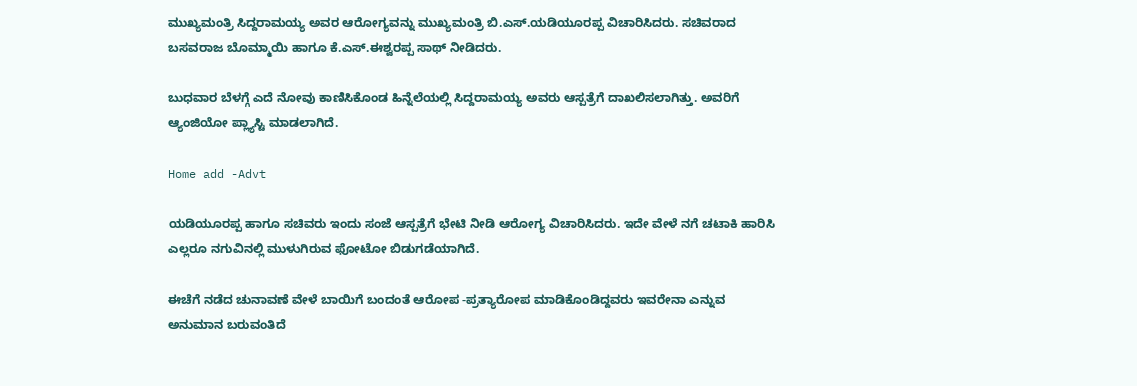ಮುಖ್ಯಮಂತ್ರಿ ಸಿದ್ದರಾಮಯ್ಯ ಅವರ ಆರೋಗ್ಯವನ್ನು ಮುಖ್ಯಮಂತ್ರಿ ಬಿ.ಎಸ್.ಯಡಿಯೂರಪ್ಪ ವಿಚಾರಿಸಿದರು. ಸಚಿವರಾದ ಬಸವರಾಜ ಬೊಮ್ಮಾಯಿ ಹಾಗೂ ಕೆ.ಎಸ್.ಈಶ್ವರಪ್ಪ ಸಾಥ್ ನೀಡಿದರು.

ಬುಧವಾರ ಬೆಳಗ್ಗೆ ಎದೆ ನೋವು ಕಾಣಿಸಿಕೊಂಡ ಹಿನ್ನೆಲೆಯಲ್ಲಿ ಸಿದ್ದರಾಮಯ್ಯ ಅವರು ಆಸ್ಪತ್ರೆಗೆ ದಾಖಲಿಸಲಾಗಿತ್ತು. ಅವರಿಗೆ ಆ್ಯಂಜಿಯೋ ಪ್ಲ್ಯಾಸ್ಟಿ ಮಾಡಲಾಗಿದೆ.

Home add -Advt

ಯಡಿಯೂರಪ್ಪ ಹಾಗೂ ಸಚಿವರು ಇಂದು ಸಂಜೆ ಆಸ್ಪತ್ರೆಗೆ ಭೇಟಿ ನೀಡಿ ಆರೋಗ್ಯ ವಿಚಾರಿಸಿದರು. ಇದೇ ವೇಳೆ ನಗೆ ಚಟಾಕಿ ಹಾರಿಸಿ ಎಲ್ಲರೂ ನಗುವಿನಲ್ಲಿ ಮುಳುಗಿರುವ ಫೋಟೋ ಬಿಡುಗಡೆಯಾಗಿದೆ.

ಈಚೆಗೆ ನಡೆದ ಚುನಾವಣೆ ವೇಳೆ ಬಾಯಿಗೆ ಬಂದಂತೆ ಆರೋಪ -ಪ್ರತ್ಯಾರೋಪ ಮಾಡಿಕೊಂಡಿದ್ದವರು ಇವರೇನಾ ಎನ್ನುವ ಅನುಮಾನ ಬರುವಂತಿದೆ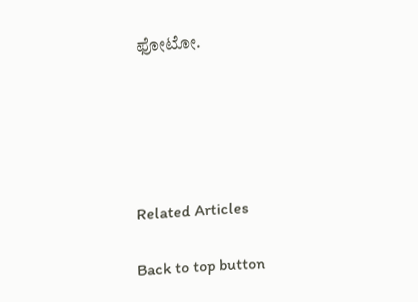ಫೋಟೋ.





Related Articles

Back to top button